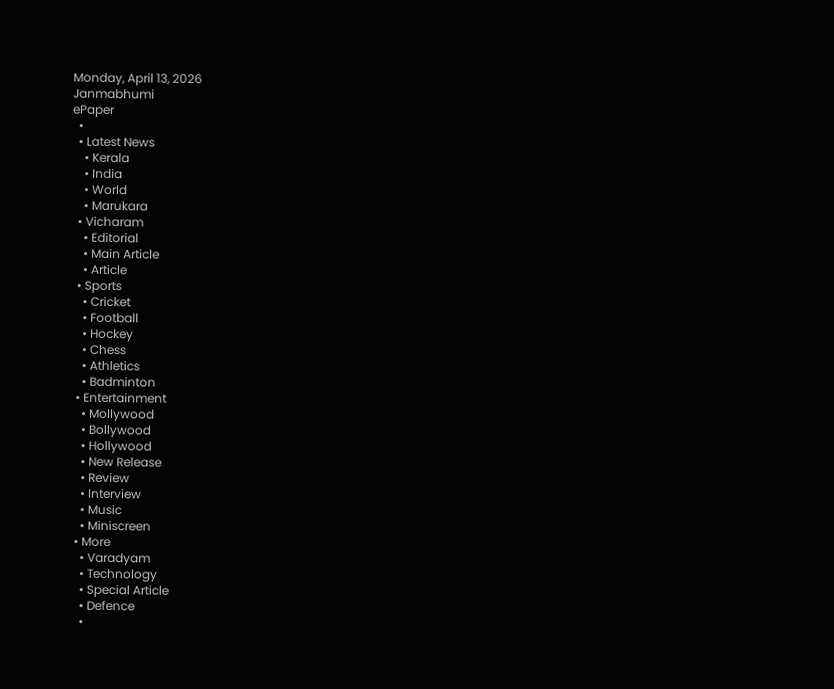Monday, April 13, 2026
Janmabhumi
ePaper
  •
  • Latest News
    • Kerala
    • India
    • World
    • Marukara
  • Vicharam
    • Editorial
    • Main Article
    • Article
  • Sports
    • Cricket
    • Football
    • Hockey
    • Chess
    • Athletics
    • Badminton
  • Entertainment
    • Mollywood
    • Bollywood
    • Hollywood
    • New Release
    • Review
    • Interview
    • Music
    • Miniscreen
  • More
    • Varadyam
    • Technology
    • Special Article
    • Defence
    •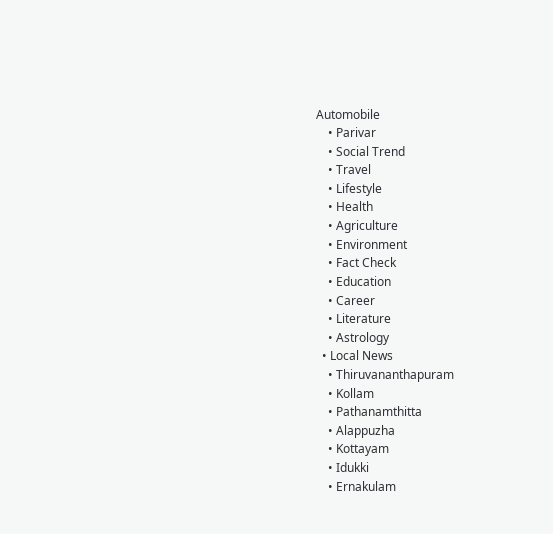Automobile
    • Parivar
    • Social Trend
    • Travel
    • Lifestyle
    • Health
    • Agriculture
    • Environment
    • Fact Check
    • Education
    • Career
    • Literature
    • Astrology
  • Local News
    • Thiruvananthapuram
    • Kollam
    • Pathanamthitta
    • Alappuzha
    • Kottayam
    • Idukki
    • Ernakulam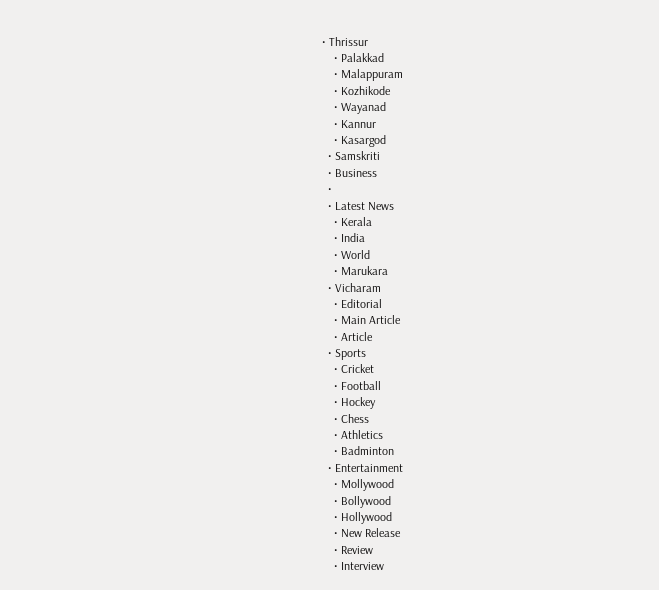• Thrissur
    • Palakkad
    • Malappuram
    • Kozhikode
    • Wayanad
    • Kannur
    • Kasargod
  • Samskriti
  • Business
  •
  • Latest News
    • Kerala
    • India
    • World
    • Marukara
  • Vicharam
    • Editorial
    • Main Article
    • Article
  • Sports
    • Cricket
    • Football
    • Hockey
    • Chess
    • Athletics
    • Badminton
  • Entertainment
    • Mollywood
    • Bollywood
    • Hollywood
    • New Release
    • Review
    • Interview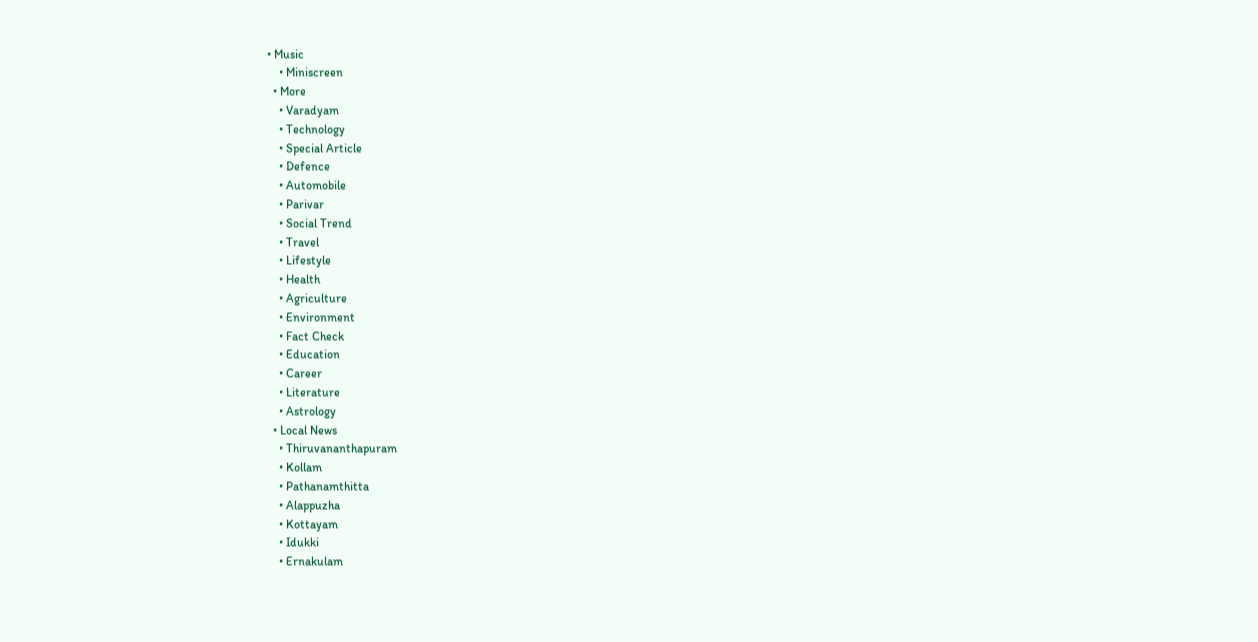• Music
    • Miniscreen
  • More
    • Varadyam
    • Technology
    • Special Article
    • Defence
    • Automobile
    • Parivar
    • Social Trend
    • Travel
    • Lifestyle
    • Health
    • Agriculture
    • Environment
    • Fact Check
    • Education
    • Career
    • Literature
    • Astrology
  • Local News
    • Thiruvananthapuram
    • Kollam
    • Pathanamthitta
    • Alappuzha
    • Kottayam
    • Idukki
    • Ernakulam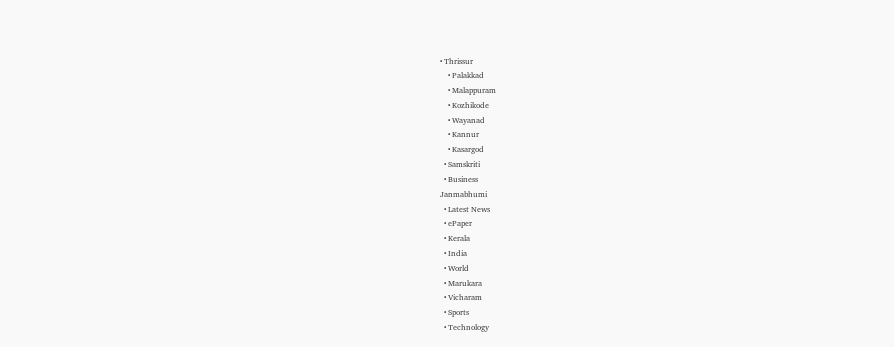• Thrissur
    • Palakkad
    • Malappuram
    • Kozhikode
    • Wayanad
    • Kannur
    • Kasargod
  • Samskriti
  • Business
Janmabhumi
  • Latest News
  • ePaper
  • Kerala
  • India
  • World
  • Marukara
  • Vicharam
  • Sports
  • Technology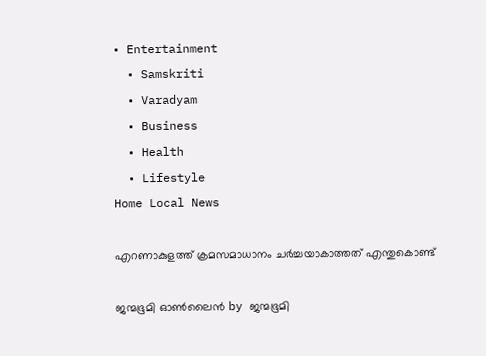• Entertainment
  • Samskriti
  • Varadyam
  • Business
  • Health
  • Lifestyle
Home Local News

എറണാകുളത്ത് ക്രമസമാധാനം ചര്‍ച്ചയാകാത്തത് എന്തുകൊണ്ട്

ജന്മഭൂമി ഓണ്‍ലൈന്‍ by ജന്മഭൂമി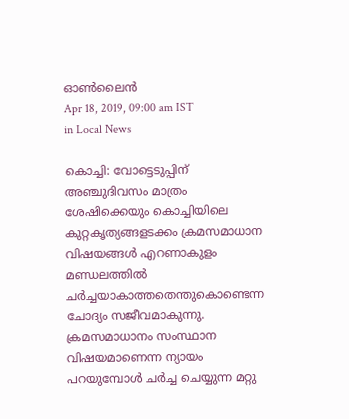ഓണ്‍ലൈന്‍
Apr 18, 2019, 09:00 am IST
in Local News

കൊച്ചി: വോട്ടെടുപ്പിന് അഞ്ചുദിവസം മാത്രം ശേഷിക്കെയും കൊച്ചിയിലെ കുറ്റകൃത്യങ്ങളടക്കം ക്രമസമാധാന വിഷയങ്ങള്‍ എറണാകുളം മണ്ഡലത്തില്‍ ചര്‍ച്ചയാകാത്തതെന്തുകൊണ്ടെന്ന ചോദ്യം സജീവമാകുന്നു. ക്രമസമാധാനം സംസ്ഥാന വിഷയമാണെന്ന ന്യായം പറയുമ്പോള്‍ ചര്‍ച്ച ചെയ്യുന്ന മറ്റു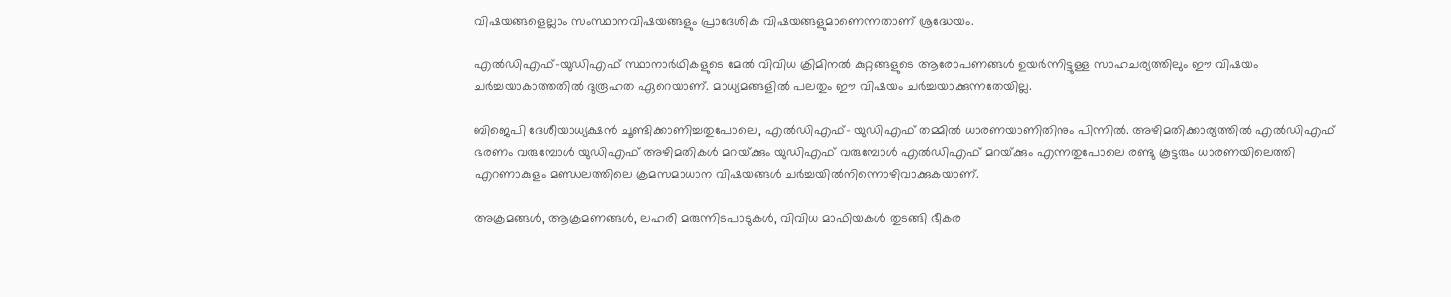വിഷയങ്ങളെല്ലാം സംസ്ഥാനവിഷയങ്ങളും പ്രാദേശിക വിഷയങ്ങളുമാണെന്നതാണ് ശ്രദ്ധേയം.

എല്‍ഡിഎഫ്-യുഡിഎഫ് സ്ഥാനാര്‍ഥികളുടെ മേല്‍ വിവിധ ക്രിമിനല്‍ കുറ്റങ്ങളുടെ ആരോപണങ്ങള്‍ ഉയര്‍ന്നിട്ടുള്ള സാഹചര്യത്തിലും ഈ വിഷയം ചര്‍ച്ചയാകാത്തതില്‍ ദുരൂഹത ഏറെയാണ്. മാധ്യമങ്ങളില്‍ പലതും ഈ വിഷയം ചര്‍ച്ചയാക്കുന്നതേയില്ല.

ബിജെപി ദേശീയാധ്യക്ഷന്‍ ചൂണ്ടിക്കാണിച്ചതുപോലെ, എല്‍ഡിഎഫ്- യുഡിഎഫ് തമ്മില്‍ ധാരണയാണിതിനും പിന്നില്‍. അഴിമതിക്കാര്യത്തില്‍ എല്‍ഡിഎഫ് ഭരണം വരുമ്പോള്‍ യുഡിഎഫ് അഴിമതികള്‍ മറയ്‌ക്കും യുഡിഎഫ് വരുമ്പോള്‍ എല്‍ഡിഎഫ് മറയ്‌ക്കും എന്നതുപോലെ രണ്ടു കൂട്ടരും ധാരണയിലെത്തി എറണാകുളം മണ്ഡലത്തിലെ ക്രമസമാധാന വിഷയങ്ങള്‍ ചര്‍ച്ചയില്‍നിന്നൊഴിവാക്കുകയാണ്.

അക്രമങ്ങള്‍, ആക്രമണങ്ങള്‍, ലഹരി മരുന്നിടപാടുകള്‍, വിവിധ മാഫിയകള്‍ തുടങ്ങി ഭീകര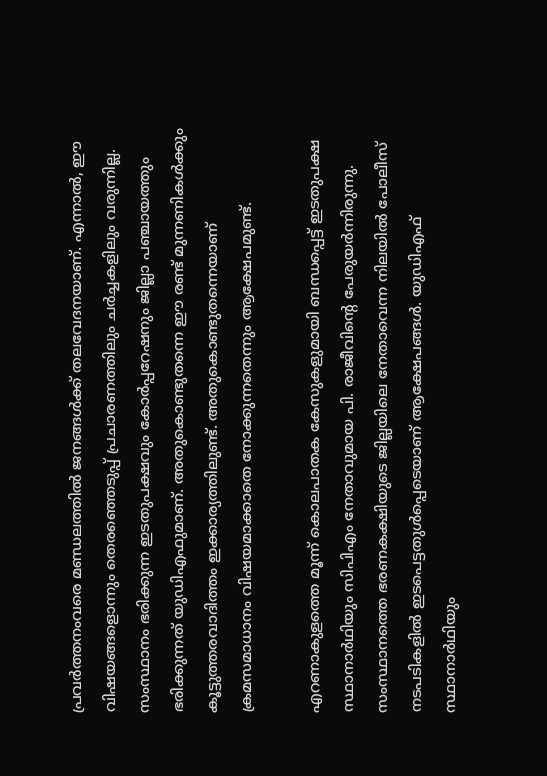പ്രവര്‍ത്തനംവരെ മണ്ഡലത്തില്‍ ജനങ്ങള്‍ക്ക് തലവേദനയാണ്. എന്നാല്‍, ഈ വിഷയങ്ങളൊന്നും തെരഞ്ഞെടുപ്പ് പ്രചാരണത്തിലും ചര്‍ച്ചകളിലും വരുന്നില്ല. സംസ്ഥാനം ഭരിക്കുന്ന ഇടതുപക്ഷവും കോര്‍പ്പറേഷനും ജില്ലാ പഞ്ചായത്തും ഭരിക്കുന്നത് യുഡിഎഫുമാണ്. അതുകൊണ്ടുതന്നെ ഈ രണ്ട് മുന്നണികള്‍ക്കും കൂട്ടുത്തരവാദിത്തം ഇക്കാര്യത്തിലുണ്ട്. അതുകൊണ്ടുതന്നെയാണ് ക്രമസമാധാനം വിഷയമാക്കാതെ നോക്കുന്നതെന്നും ആക്ഷേപമുണ്ട്.

എറണാകുളത്തെ മൂന്ന് കൊലപാതക കേസുകളുമായി ബന്ധപ്പെട്ട് ഇടതുപക്ഷ സ്ഥാനാര്‍ഥിയും സിപിഎം നേതാവുമായ പി. രാജീവിന്റെ പേരുയര്‍ന്നിരുന്നു. സംസ്ഥാനത്തെ ഭരണകക്ഷിയുടെ ജില്ലയിലെ നേതാവെന്ന നിലയില്‍ പോലീസ് നടപടികളില്‍ ഇടപെട്ടതുള്‍പ്പെടെയാണ് ആക്ഷേപങ്ങള്‍. യുഡിഎഫ് സ്ഥാനാര്‍ഥിയും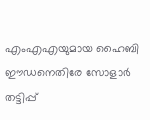എംഎഎയുമായ ഹൈബി ഈഡനെതിരേ സോളാര്‍ തട്ടിപ്പ്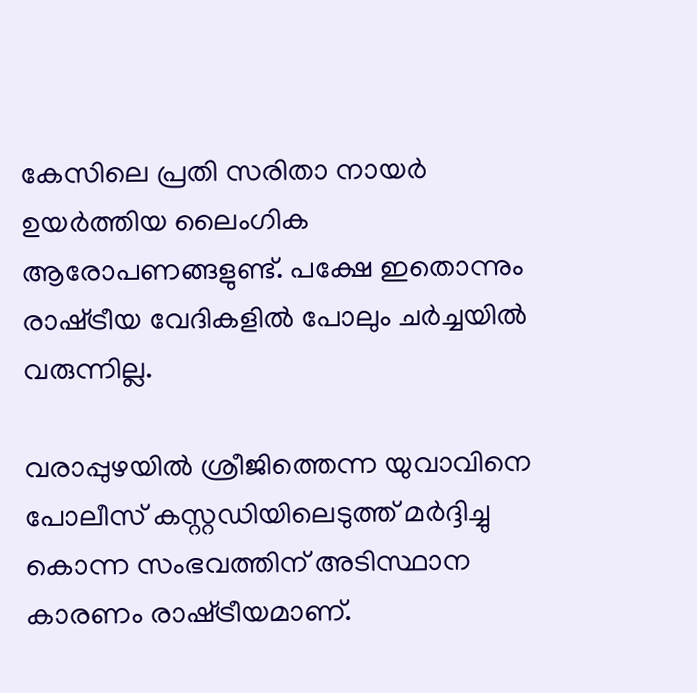കേസിലെ പ്രതി സരിതാ നായര്‍ ഉയര്‍ത്തിയ ലൈംഗിക ആരോപണങ്ങളുണ്ട്. പക്ഷേ ഇതൊന്നും രാഷ്‌ട്രീയ വേദികളില്‍ പോലും ചര്‍ച്ചയില്‍ വരുന്നില്ല.

വരാപ്പുഴയില്‍ ശ്രീജിത്തെന്ന യുവാവിനെ പോലീസ് കസ്റ്റഡിയിലെടുത്ത് മര്‍ദ്ദിച്ചു കൊന്ന സംഭവത്തിന് അടിസ്ഥാന കാരണം രാഷ്‌ട്രീയമാണ്.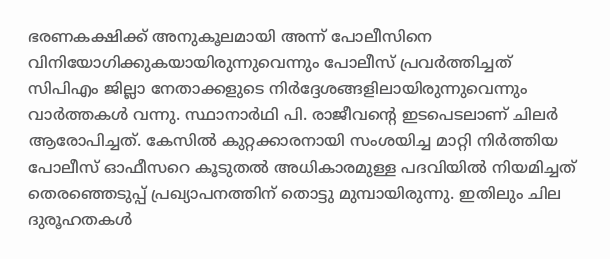ഭരണകക്ഷിക്ക് അനുകൂലമായി അന്ന് പോലീസിനെ വിനിയോഗിക്കുകയായിരുന്നുവെന്നും പോലീസ് പ്രവര്‍ത്തിച്ചത് സിപിഎം ജില്ലാ നേതാക്കളുടെ നിര്‍ദ്ദേശങ്ങളിലായിരുന്നുവെന്നും വാര്‍ത്തകള്‍ വന്നു. സ്ഥാനാര്‍ഥി പി. രാജീവന്റെ ഇടപെടലാണ് ചിലര്‍ ആരോപിച്ചത്. കേസില്‍ കുറ്റക്കാരനായി സംശയിച്ച മാറ്റി നിര്‍ത്തിയ പോലീസ് ഓഫീസറെ കൂടുതല്‍ അധികാരമുള്ള പദവിയില്‍ നിയമിച്ചത് തെരഞ്ഞെടുപ്പ് പ്രഖ്യാപനത്തിന് തൊട്ടു മുമ്പായിരുന്നു. ഇതിലും ചില ദുരൂഹതകള്‍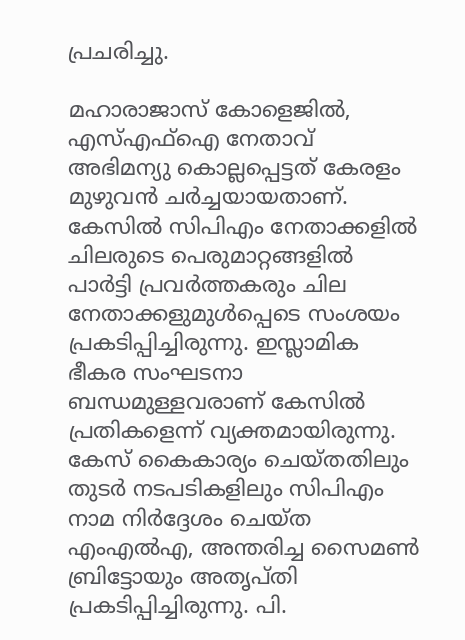പ്രചരിച്ചു.

മഹാരാജാസ് കോളെജില്‍, എസ്എഫ്‌ഐ നേതാവ് അഭിമന്യു കൊല്ലപ്പെട്ടത് കേരളം മുഴുവന്‍ ചര്‍ച്ചയായതാണ്. കേസില്‍ സിപിഎം നേതാക്കളില്‍ ചിലരുടെ പെരുമാറ്റങ്ങളില്‍ പാര്‍ട്ടി പ്രവര്‍ത്തകരും ചില നേതാക്കളുമുള്‍പ്പെടെ സംശയം പ്രകടിപ്പിച്ചിരുന്നു. ഇസ്ലാമിക ഭീകര സംഘടനാ ബന്ധമുള്ളവരാണ് കേസില്‍ പ്രതികളെന്ന് വ്യക്തമായിരുന്നു. കേസ് കൈകാര്യം ചെയ്തതിലും തുടര്‍ നടപടികളിലും സിപിഎം നാമ നിര്‍ദ്ദേശം ചെയ്ത എംഎല്‍എ, അന്തരിച്ച സൈമണ്‍ ബ്രിട്ടോയും അതൃപ്തി പ്രകടിപ്പിച്ചിരുന്നു. പി.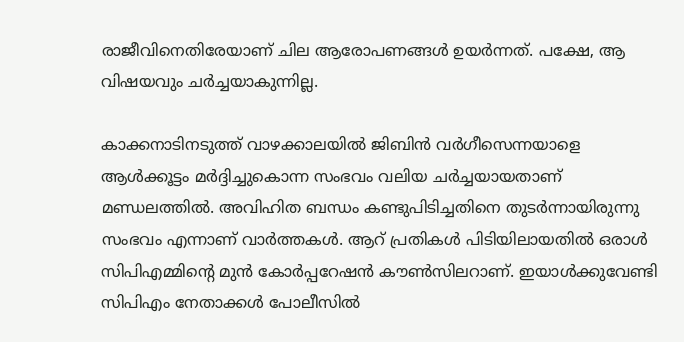രാജീവിനെതിരേയാണ് ചില ആരോപണങ്ങള്‍ ഉയര്‍ന്നത്. പക്ഷേ, ആ വിഷയവും ചര്‍ച്ചയാകുന്നില്ല.

കാക്കനാടിനടുത്ത് വാഴക്കാലയില്‍ ജിബിന്‍ വര്‍ഗീസെന്നയാളെ ആള്‍ക്കൂട്ടം മര്‍ദ്ദിച്ചുകൊന്ന സംഭവം വലിയ ചര്‍ച്ചയായതാണ് മണ്ഡലത്തില്‍. അവിഹിത ബന്ധം കണ്ടുപിടിച്ചതിനെ തുടര്‍ന്നായിരുന്നു സംഭവം എന്നാണ് വാര്‍ത്തകള്‍. ആറ് പ്രതികള്‍ പിടിയിലായതില്‍ ഒരാള്‍ സിപിഎമ്മിന്റെ മുന്‍ കോര്‍പ്പറേഷന്‍ കൗണ്‍സിലറാണ്. ഇയാള്‍ക്കുവേണ്ടി സിപിഎം നേതാക്കള്‍ പോലീസില്‍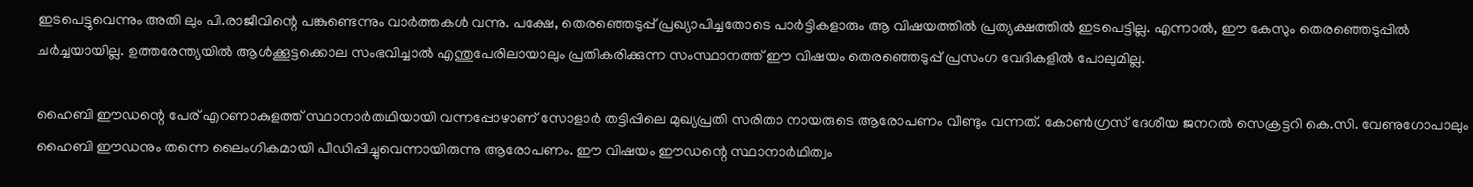ഇടപെട്ടുവെന്നും അതി ലും പി.രാജീവിന്റെ പങ്കുണ്ടെന്നും വാര്‍ത്തകള്‍ വന്നു. പക്ഷേ, തെരഞ്ഞെടുപ്പ് പ്രഖ്യാപിച്ചതോടെ പാര്‍ട്ടികളാരും ആ വിഷയത്തില്‍ പ്രത്യക്ഷത്തില്‍ ഇടപെട്ടില്ല. എന്നാല്‍, ഈ കേസും തെരഞ്ഞെടുപ്പില്‍ ചര്‍ച്ചയായില്ല. ഉത്തരേന്ത്യയില്‍ ആള്‍ക്കൂട്ടക്കൊല സംഭവിച്ചാല്‍ എന്തുപേരിലായാലും പ്രതികരിക്കുന്ന സംസ്ഥാനത്ത് ഈ വിഷയം തെരഞ്ഞെടുപ്പ് പ്രസംഗ വേദികളില്‍ പോലുമില്ല.

ഹൈബി ഈഡന്റെ പേര് എറണാകുളത്ത് സ്ഥാനാര്‍തഥിയായി വന്നപ്പോഴാണ് സോളാര്‍ തട്ടിപ്പിലെ മുഖ്യപ്രതി സരിതാ നായരുടെ ആരോപണം വീണ്ടും വന്നത്. കോണ്‍ഗ്രസ് ദേശീയ ജനറല്‍ സെക്രട്ടറി കെ.സി. വേണുഗോപാലും ഹൈബി ഈഡനും തന്നെ ലൈംഗികമായി പീഡിപ്പിച്ചുവെന്നായിരുന്നു ആരോപണം. ഈ വിഷയം ഈഡന്റെ സ്ഥാനാര്‍ഥിത്വം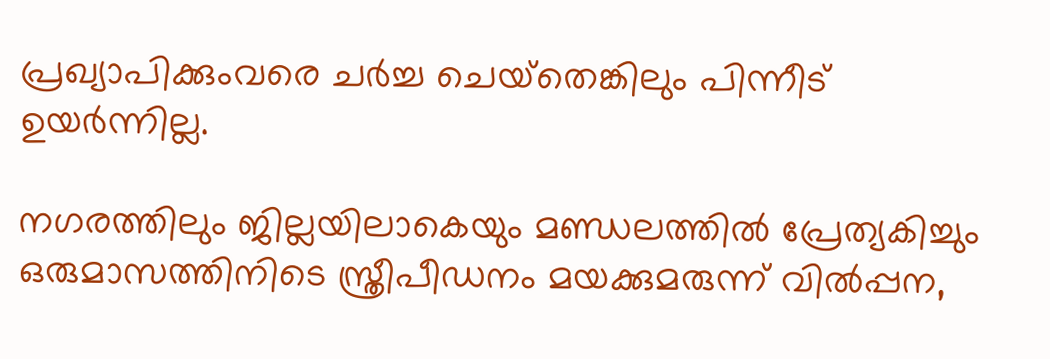പ്രഖ്യാപിക്കുംവരെ ചര്‍ച്ച ചെയ്‌തെങ്കിലും പിന്നീട് ഉയര്‍ന്നില്ല.

നഗരത്തിലും ജില്ലയിലാകെയും മണ്ഡലത്തില്‍ പ്രേത്യകിച്ചും ഒരുമാസത്തിനിടെ സ്ത്രീപീഡനം മയക്കുമരുന്ന് വില്‍പ്പന,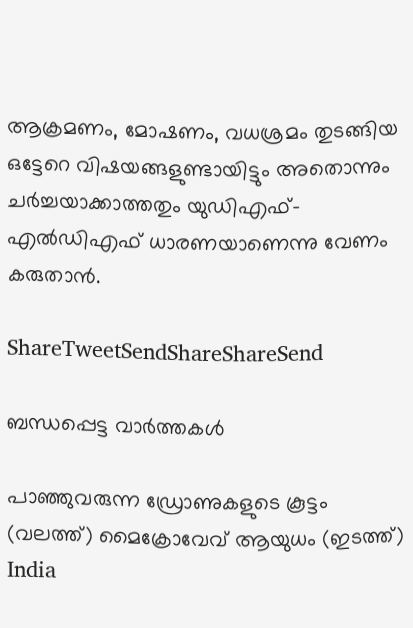ആക്രമണം, മോഷണം, വധശ്രമം തുടങ്ങിയ ഒട്ടേറെ വിഷയങ്ങളുണ്ടായിട്ടും അതൊന്നും ചര്‍ച്ചയാക്കാത്തതും യുഡിഎഫ്-എല്‍ഡിഎഫ് ധാരണയാണെന്നു വേണം കരുതാന്‍.

ShareTweetSendShareShareSend

ബന്ധപ്പെട്ട വാര്‍ത്തകള്‍

പാഞ്ഞുവരുന്ന ഡ്രോണുകളുടെ കൂട്ടം (വലത്ത്) മൈക്രോവേവ് ആയുധം (ഇടത്ത്)
India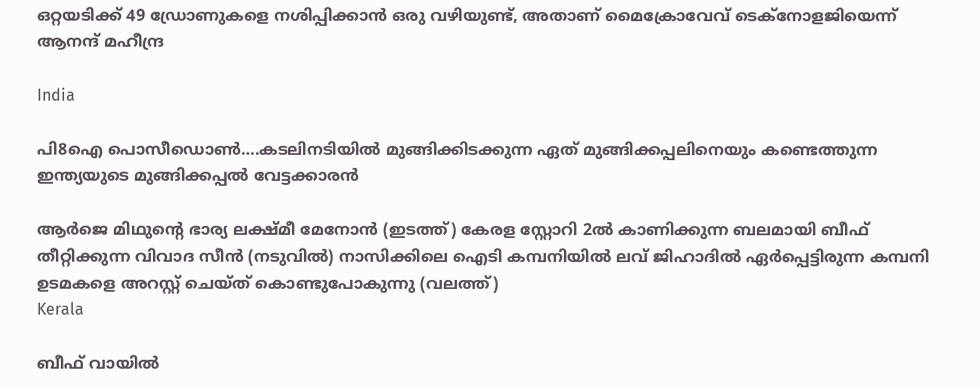ഒറ്റയടിക്ക് 49 ഡ്രോണുകളെ നശിപ്പിക്കാന്‍ ഒരു വഴിയുണ്ട്, അതാണ് മൈക്രോവേവ് ടെക്നോളജിയെന്ന് ആനന്ദ് മഹീന്ദ്ര

India

പി8ഐ പൊസീഡൊണ്‍….കടലിനടിയില്‍ മുങ്ങിക്കിടക്കുന്ന ഏത് മുങ്ങിക്കപ്പലിനെയും കണ്ടെത്തുന്ന ഇന്ത്യയുടെ മുങ്ങിക്കപ്പല്‍ വേട്ടക്കാരന്‍

ആര്‍ജെ മിഥുന്‍റെ ഭാര്യ ലക്ഷ്മീ മേനോന്‍ (ഇടത്ത്) കേരള സ്റ്റോറി 2ല്‍ കാണിക്കുന്ന ബലമായി ബീഫ് തീറ്റിക്കുന്ന വിവാദ സീന്‍ (നടുവില്‍) നാസിക്കിലെ ഐടി കമ്പനിയില്‍ ലവ് ജിഹാദില്‍ ഏര്‍പ്പെട്ടിരുന്ന കമ്പനി ഉടമകളെ അറസ്റ്റ് ചെയ്ത് കൊണ്ടുപോകുന്നു (വലത്ത്)
Kerala

ബീഫ് വായില്‍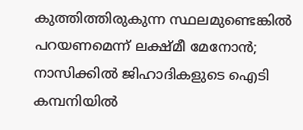കുത്തിത്തിരുകുന്ന സ്ഥലമുണ്ടെങ്കില്‍ പറയണമെന്ന് ലക്ഷ്മീ മേനോന്‍; നാസിക്കില്‍ ജിഹാദികളുടെ ഐടി കമ്പനിയില്‍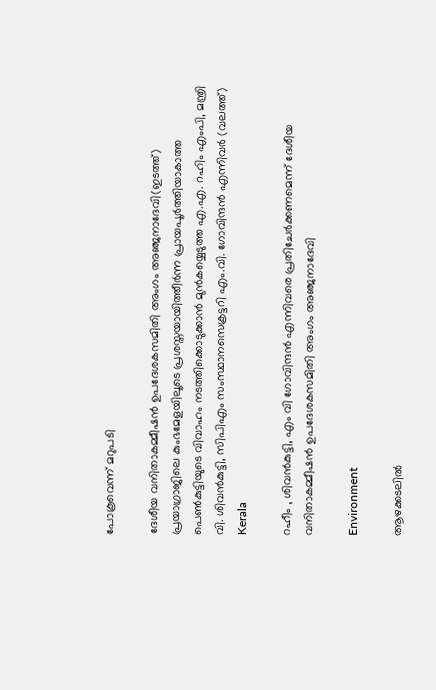പോകൂവെന്ന് മറുപടി

ദേശീയ വനിതാകമ്മീഷന്‍ ഉപദേശകസമിതി അംഗം അഞ്ജനാദേവി(ഇടത്ത്) പ്രയാഗ്രാജിലെ കുംഭമേളയിലൂടെ പ്രശസ്തയായിത്തീര്‍ന്ന പ്രായപൂര്‍ത്തിയാകാത്ത പെണ്‍കുട്ടിയുടെ വിവാഹം നടത്തിക്കൊടുക്കാന്‍ മുന്‍കയ്യെടുത്ത എ.എ. റഹിം എംപി, മന്ത്രി വി. ശിവന്‍കുട്ടി, സിപിഎം സംസ്ഥാനസെക്രട്ടറി എം.വി. ഗോവിന്ദന്‍ എന്നിവര്‍ (വലത്ത്)
Kerala

റഹീം , ശിവൻകുട്ടി, എം വി ഗോവിന്ദൻ എന്നിവരെ പ്രതിചേര്‍ക്കണമെന്ന് ദേശീയ വനിതാകമ്മീഷന്‍ ഉപദേശകസമിതി അംഗം അഞ്ജനാദേവി

Environment

ആഴക്കടലിൽ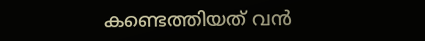കണ്ടെത്തിയത് വൻ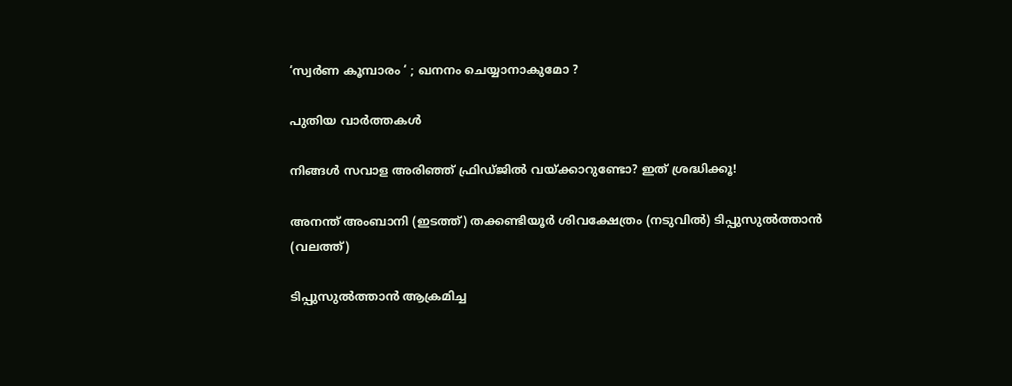‘സ്വർണ കൂമ്പാരം ‘ ; ഖനനം ചെയ്യാനാകുമോ ?

പുതിയ വാര്‍ത്തകള്‍

നിങ്ങൾ സവാള അരിഞ്ഞ് ഫ്രിഡ്ജില്‍‌‍ വയ്‌ക്കാറുണ്ടോ? ഇത് ശ്രദ്ധിക്കൂ!

അനന്ത് അംബാനി (ഇടത്ത്) തക്കണ്ടിയൂര്‍ ശിവക്ഷേത്രം (നടുവില്‍) ടിപ്പുസുല്‍ത്താന്‍ (വലത്ത്)

ടിപ്പുസുല്‍ത്താന്‍ ആക്രമിച്ച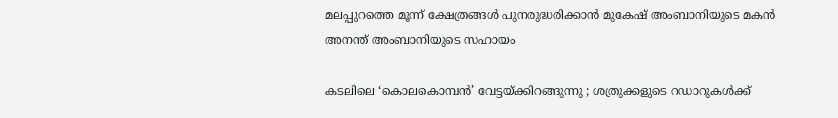മലപ്പുറത്തെ മൂന്ന് ക്ഷേത്രങ്ങള്‍ പുനരുദ്ധരിക്കാന്‍ മുകേഷ് അംബാനിയുടെ മകന്‍ അനന്ത് അംബാനിയുടെ സഹായം

കടലിലെ ‘കൊലകൊമ്പൻ’ വേട്ടയ്‌ക്കിറങ്ങുന്നു ; ശത്രുക്കളുടെ റഡാറുകൾക്ക്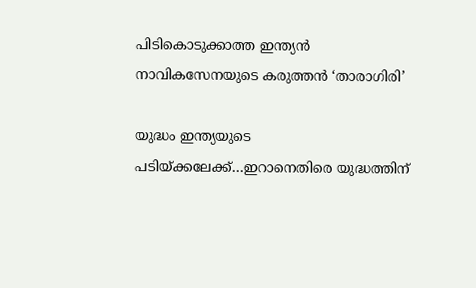പിടികൊടുക്കാത്ത ഇന്ത്യൻ നാവികസേനയുടെ കരുത്തൻ ‘താരാഗിരി’

യുദ്ധം ഇന്ത്യയുടെ പടിയ്‌ക്കലേക്ക്…ഇറാനെതിരെ യുദ്ധത്തിന്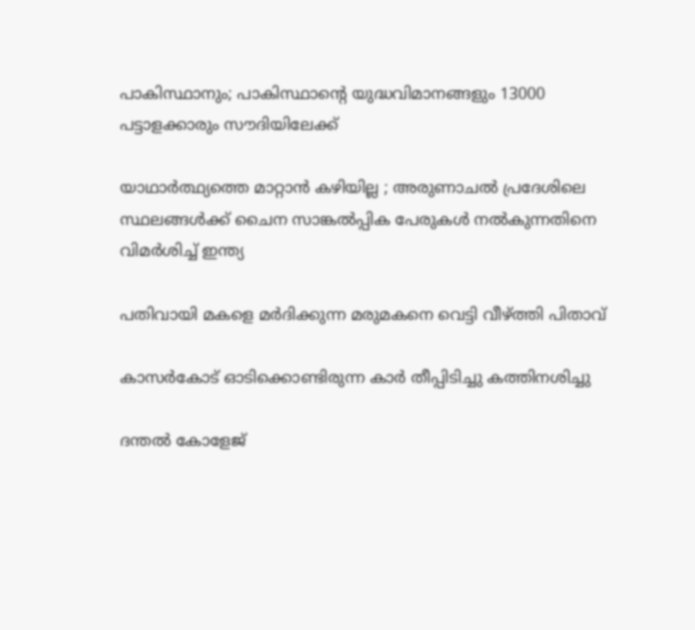പാകിസ്ഥാനും; പാകിസ്ഥാന്റെ യുദ്ധവിമാനങ്ങളും 13000 പട്ടാളക്കാരും സൗദിയിലേക്ക്

യാഥാർത്ഥ്യത്തെ മാറ്റാൻ കഴിയില്ല ; അരുണാചൽ പ്രദേശിലെ സ്ഥലങ്ങൾക്ക് ചൈന സാങ്കൽപ്പിക പേരുകൾ നൽകുന്നതിനെ വിമർശിച്ച് ഇന്ത്യ

പതിവായി മകളെ മര്‍ദിക്കുന്ന മരുമകനെ വെട്ടി വീഴ്‌ത്തി പിതാവ്

കാസര്‍കോട് ഓടിക്കൊണ്ടിരുന്ന കാര്‍ തീപ്പിടിച്ചു കത്തിനശിച്ചു

ദന്തല്‍ കോളേജ്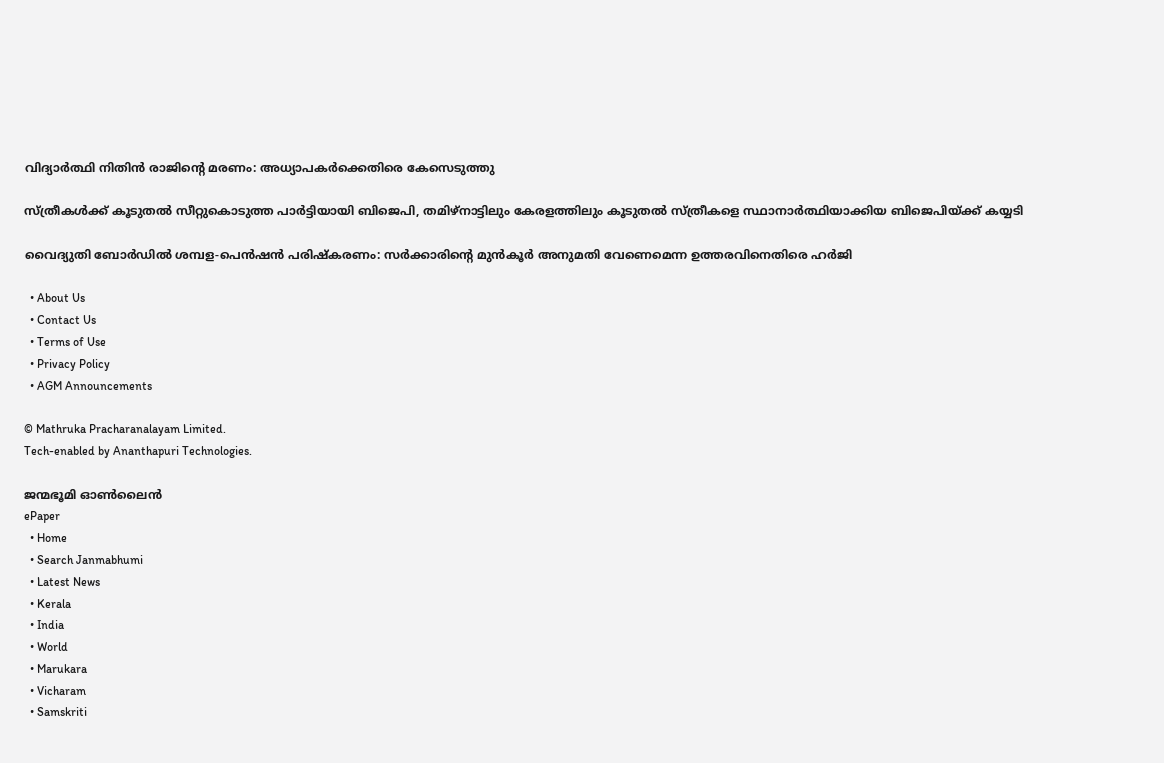വിദ്യാര്‍ത്ഥി നിതിന്‍ രാജിന്റെ മരണം: അധ്യാപകര്‍ക്കെതിരെ കേസെടുത്തു

സ്ത്രീകള്‍ക്ക് കൂടുതല്‍ സീറ്റുകൊടുത്ത പാര്‍ട്ടിയായി ബിജെപി, തമിഴ്നാട്ടിലും കേരളത്തിലും കൂടുതല്‍ സ്ത്രീകളെ സ്ഥാനാര്‍ത്ഥിയാക്കിയ ബിജെപിയ്‌ക്ക് കയ്യടി

വൈദ്യുതി ബോര്‍ഡില്‍ ശമ്പള-പെന്‍ഷന്‍ പരിഷ്‌കരണം: സര്‍ക്കാരിന്റെ മുന്‍കൂര്‍ അനുമതി വേണെമെന്ന ഉത്തരവിനെതിരെ ഹര്‍ജി

  • About Us
  • Contact Us
  • Terms of Use
  • Privacy Policy
  • AGM Announcements

© Mathruka Pracharanalayam Limited.
Tech-enabled by Ananthapuri Technologies.

ജന്മഭൂമി ഓണ്‍ലൈന്‍
ePaper
  • Home
  • Search Janmabhumi
  • Latest News
  • Kerala
  • India
  • World
  • Marukara
  • Vicharam
  • Samskriti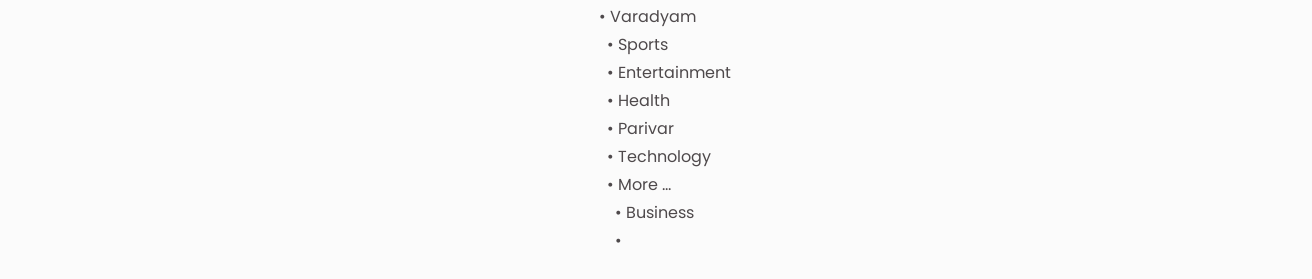• Varadyam
  • Sports
  • Entertainment
  • Health
  • Parivar
  • Technology
  • More …
    • Business
    •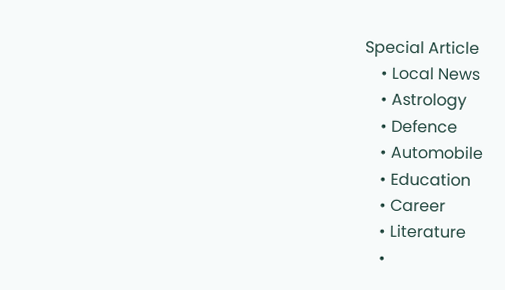Special Article
    • Local News
    • Astrology
    • Defence
    • Automobile
    • Education
    • Career
    • Literature
    •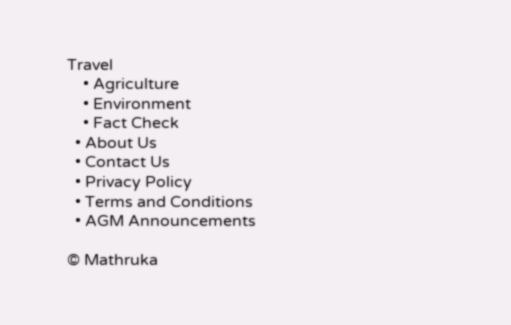Travel
    • Agriculture
    • Environment
    • Fact Check
  • About Us
  • Contact Us
  • Privacy Policy
  • Terms and Conditions
  • AGM Announcements

© Mathruka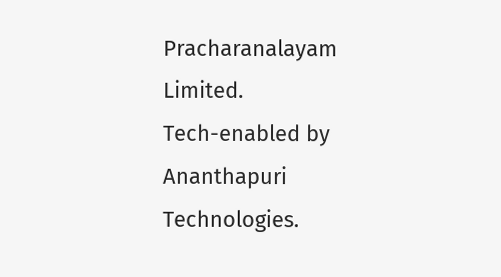Pracharanalayam Limited.
Tech-enabled by Ananthapuri Technologies.